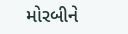મોરબીને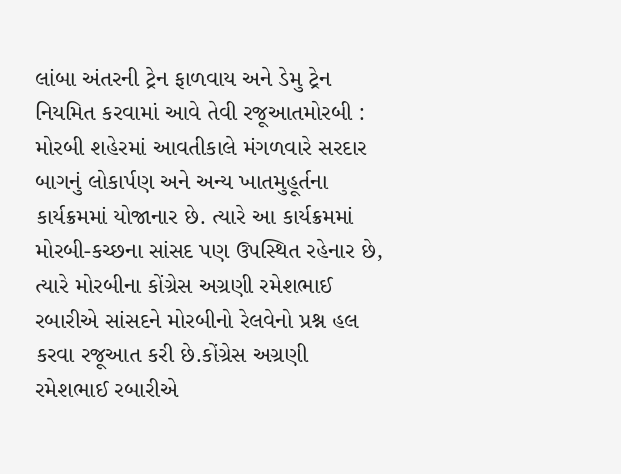લાંબા અંતરની ટ્રેન ફાળવાય અને ડેમુ ટ્રેન નિયમિત કરવામાં આવે તેવી રજૂઆતમોરબી : મોરબી શહેરમાં આવતીકાલે મંગળવારે સરદાર બાગનું લોકાર્પણ અને અન્ય ખાતમુહૂર્તના કાર્યક્રમમાં યોજાનાર છે. ત્યારે આ કાર્યક્રમમાં મોરબી-કચ્છના સાંસદ પણ ઉપસ્થિત રહેનાર છે, ત્યારે મોરબીના કોંગ્રેસ અગ્રણી રમેશભાઈ રબારીએ સાંસદને મોરબીનો રેલવેનો પ્રશ્ન હલ કરવા રજૂઆત કરી છે.કોંગ્રેસ અગ્રણી રમેશભાઈ રબારીએ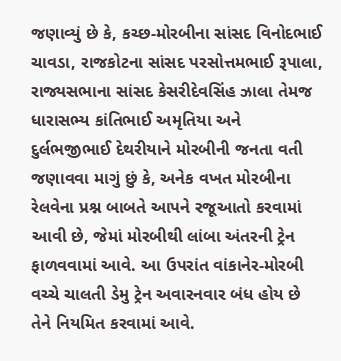જણાવ્યું છે કે, કચ્છ-મોરબીના સાંસદ વિનોદભાઈ ચાવડા, રાજકોટના સાંસદ પરસોત્તમભાઈ રૂપાલા, રાજ્યસભાના સાંસદ કેસરીદેવસિંહ ઝાલા તેમજ ધારાસભ્ય કાંતિભાઈ અમૃતિયા અને દુર્લભજીભાઈ દેથરીયાને મોરબીની જનતા વતી જણાવવા માગું છું કે, અનેક વખત મોરબીના રેલવેના પ્રશ્ન બાબતે આપને રજૂઆતો કરવામાં આવી છે, જેમાં મોરબીથી લાંબા અંતરની ટ્રેન ફાળવવામાં આવે. આ ઉપરાંત વાંકાનેર-મોરબી વચ્ચે ચાલતી ડેમુ ટ્રેન અવારનવાર બંધ હોય છે તેને નિયમિત કરવામાં આવે.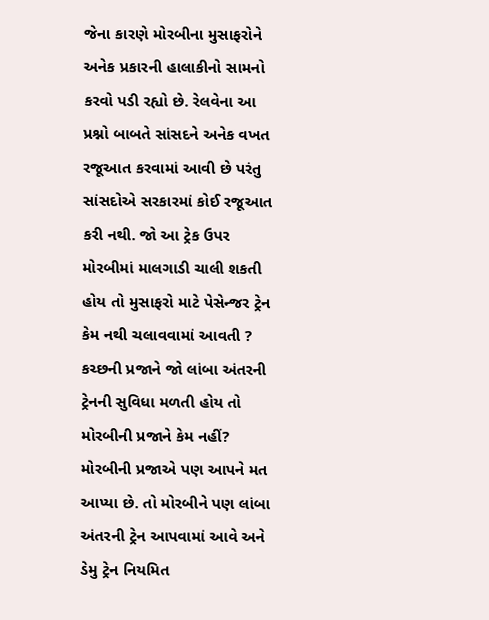જેના કારણે મોરબીના મુસાફરોને અનેક પ્રકારની હાલાકીનો સામનો કરવો પડી રહ્યો છે. રેલવેના આ પ્રશ્નો બાબતે સાંસદને અનેક વખત રજૂઆત કરવામાં આવી છે પરંતુ સાંસદોએ સરકારમાં કોઈ રજૂઆત કરી નથી. જો આ ટ્રેક ઉપર મોરબીમાં માલગાડી ચાલી શકતી હોય તો મુસાફરો માટે પેસેન્જર ટ્રેન કેમ નથી ચલાવવામાં આવતી ? કચ્છની પ્રજાને જો લાંબા અંતરની ટ્રેનની સુવિધા મળતી હોય તો મોરબીની પ્રજાને કેમ નહીં? મોરબીની પ્રજાએ પણ આપને મત આપ્યા છે. તો મોરબીને પણ લાંબા અંતરની ટ્રેન આપવામાં આવે અને ડેમુ ટ્રેન નિયમિત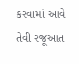કરવામાં આવે તેવી રજૂઆત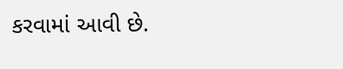કરવામાં આવી છે.